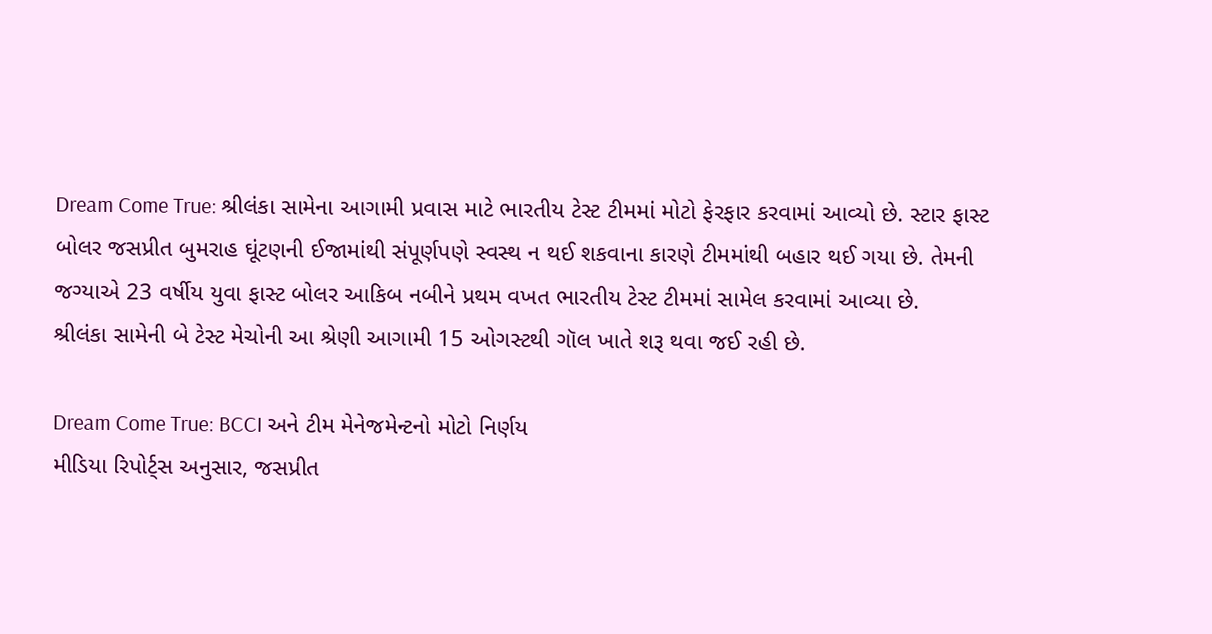Dream Come True: શ્રીલંકા સામેના આગામી પ્રવાસ માટે ભારતીય ટેસ્ટ ટીમમાં મોટો ફેરફાર કરવામાં આવ્યો છે. સ્ટાર ફાસ્ટ બોલર જસપ્રીત બુમરાહ ઘૂંટણની ઈજામાંથી સંપૂર્ણપણે સ્વસ્થ ન થઈ શકવાના કારણે ટીમમાંથી બહાર થઈ ગયા છે. તેમની જગ્યાએ 23 વર્ષીય યુવા ફાસ્ટ બોલર આકિબ નબીને પ્રથમ વખત ભારતીય ટેસ્ટ ટીમમાં સામેલ કરવામાં આવ્યા છે.
શ્રીલંકા સામેની બે ટેસ્ટ મેચોની આ શ્રેણી આગામી 15 ઓગસ્ટથી ગૉલ ખાતે શરૂ થવા જઈ રહી છે.

Dream Come True: BCCI અને ટીમ મેનેજમેન્ટનો મોટો નિર્ણય
મીડિયા રિપોર્ટ્સ અનુસાર, જસપ્રીત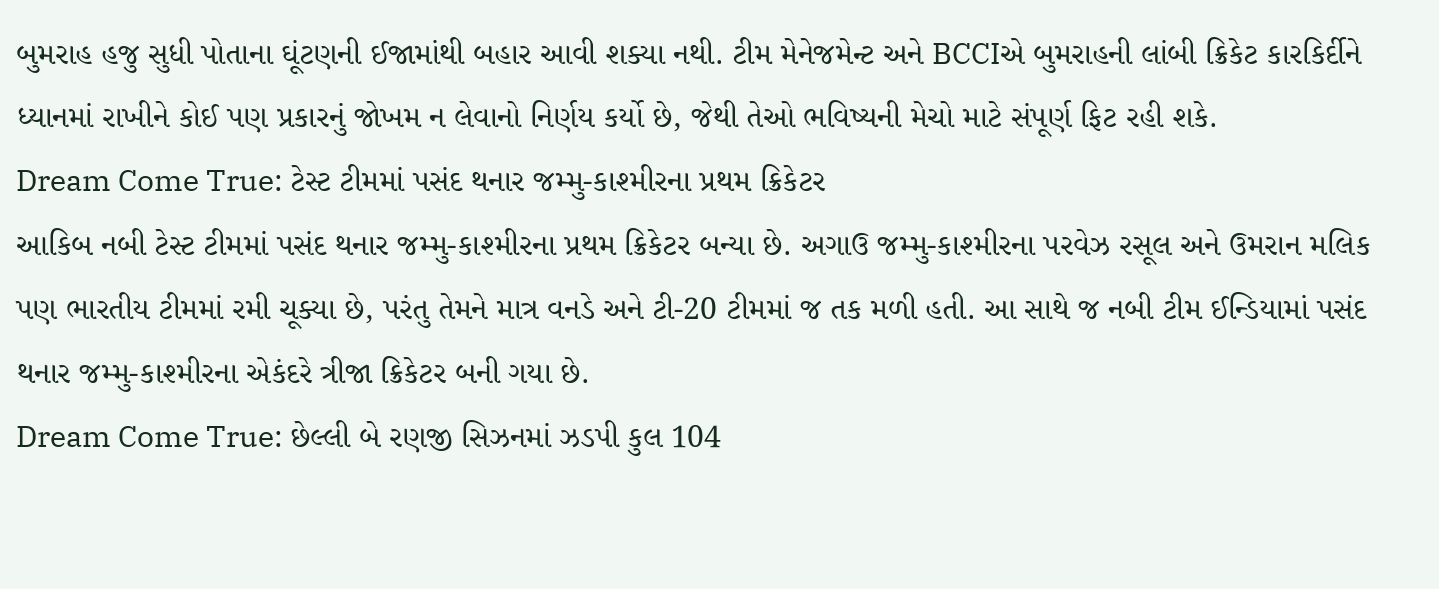બુમરાહ હજુ સુધી પોતાના ઘૂંટણની ઈજામાંથી બહાર આવી શક્યા નથી. ટીમ મેનેજમેન્ટ અને BCCIએ બુમરાહની લાંબી ક્રિકેટ કારકિર્દીને ધ્યાનમાં રાખીને કોઈ પણ પ્રકારનું જોખમ ન લેવાનો નિર્ણય કર્યો છે, જેથી તેઓ ભવિષ્યની મેચો માટે સંપૂર્ણ ફિટ રહી શકે.
Dream Come True: ટેસ્ટ ટીમમાં પસંદ થનાર જમ્મુ-કાશ્મીરના પ્રથમ ક્રિકેટર
આકિબ નબી ટેસ્ટ ટીમમાં પસંદ થનાર જમ્મુ-કાશ્મીરના પ્રથમ ક્રિકેટર બન્યા છે. અગાઉ જમ્મુ-કાશ્મીરના પરવેઝ રસૂલ અને ઉમરાન મલિક પણ ભારતીય ટીમમાં રમી ચૂક્યા છે, પરંતુ તેમને માત્ર વનડે અને ટી-20 ટીમમાં જ તક મળી હતી. આ સાથે જ નબી ટીમ ઈન્ડિયામાં પસંદ થનાર જમ્મુ-કાશ્મીરના એકંદરે ત્રીજા ક્રિકેટર બની ગયા છે.
Dream Come True: છેલ્લી બે રણજી સિઝનમાં ઝડપી કુલ 104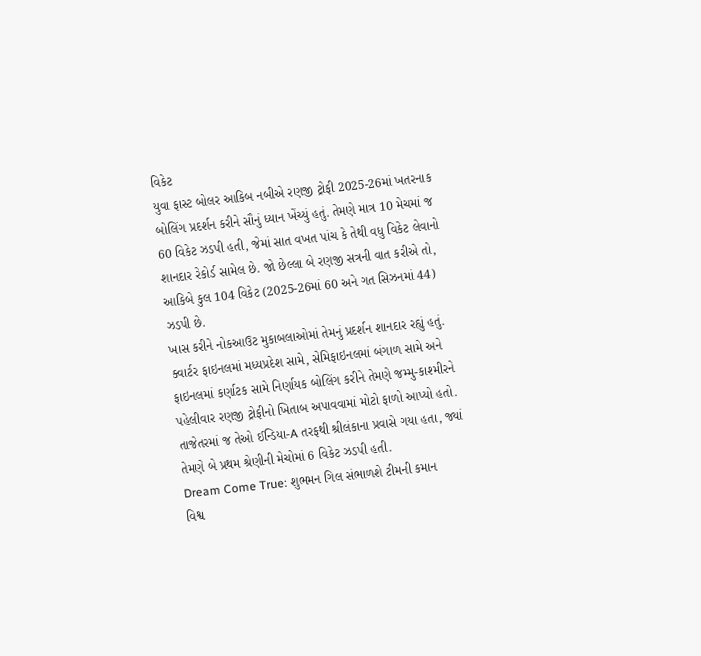વિકેટ
યુવા ફાસ્ટ બોલર આકિબ નબીએ રણજી ટ્રોફી 2025-26માં ખતરનાક બોલિંગ પ્રદર્શન કરીને સૌનું ધ્યાન ખેંચ્યું હતું. તેમણે માત્ર 10 મેચમાં જ 60 વિકેટ ઝડપી હતી, જેમાં સાત વખત પાંચ કે તેથી વધુ વિકેટ લેવાનો શાનદાર રેકોર્ડ સામેલ છે. જો છેલ્લા બે રણજી સત્રની વાત કરીએ તો, આકિબે કુલ 104 વિકેટ (2025-26માં 60 અને ગત સિઝનમાં 44) ઝડપી છે.
ખાસ કરીને નોકઆઉટ મુકાબલાઓમાં તેમનું પ્રદર્શન શાનદાર રહ્યું હતું. ક્વાર્ટર ફાઇનલમાં મધ્યપ્રદેશ સામે, સેમિફાઇનલમાં બંગાળ સામે અને ફાઇનલમાં કર્ણાટક સામે નિર્ણાયક બોલિંગ કરીને તેમણે જમ્મુ-કાશ્મીરને પહેલીવાર રણજી ટ્રોફીનો ખિતાબ અપાવવામાં મોટો ફાળો આપ્યો હતો. તાજેતરમાં જ તેઓ ઈન્ડિયા-A તરફથી શ્રીલંકાના પ્રવાસે ગયા હતા, જ્યાં તેમણે બે પ્રથમ શ્રેણીની મેચોમાં 6 વિકેટ ઝડપી હતી.
Dream Come True: શુભમન ગિલ સંભાળશે ટીમની કમાન
વિશ્વ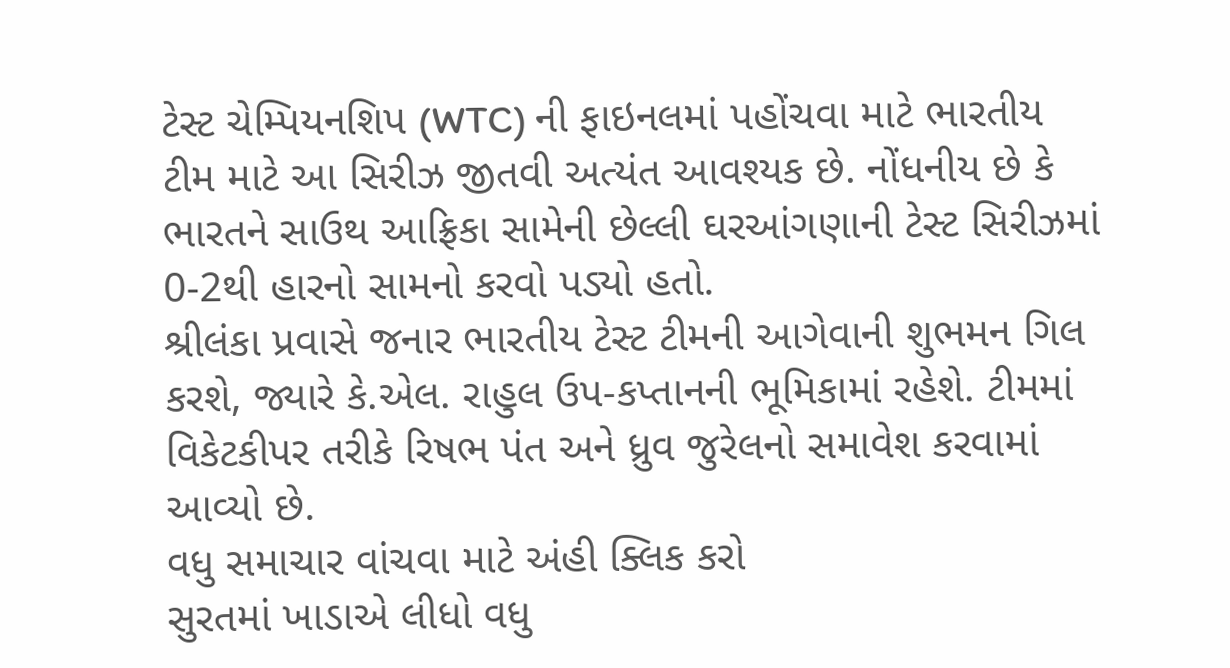ટેસ્ટ ચેમ્પિયનશિપ (WTC) ની ફાઇનલમાં પહોંચવા માટે ભારતીય ટીમ માટે આ સિરીઝ જીતવી અત્યંત આવશ્યક છે. નોંધનીય છે કે ભારતને સાઉથ આફ્રિકા સામેની છેલ્લી ઘરઆંગણાની ટેસ્ટ સિરીઝમાં 0-2થી હારનો સામનો કરવો પડ્યો હતો.
શ્રીલંકા પ્રવાસે જનાર ભારતીય ટેસ્ટ ટીમની આગેવાની શુભમન ગિલ કરશે, જ્યારે કે.એલ. રાહુલ ઉપ-કપ્તાનની ભૂમિકામાં રહેશે. ટીમમાં વિકેટકીપર તરીકે રિષભ પંત અને ધ્રુવ જુરેલનો સમાવેશ કરવામાં આવ્યો છે.
વધુ સમાચાર વાંચવા માટે અંહી ક્લિક કરો
સુરતમાં ખાડાએ લીધો વધુ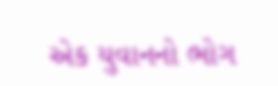એક યુવાનનો ભોગ